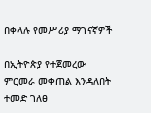በቀላሉ የመሥሪያ ማገናኛዎች

በኢትዮጵያ የተጀመረው ምርመራ መቀጠል እንዳለበት ተመድ ገለፀ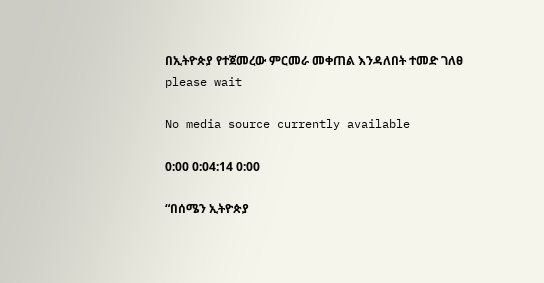በኢትዮጵያ የተጀመረው ምርመራ መቀጠል እንዳለበት ተመድ ገለፀ
please wait

No media source currently available

0:00 0:04:14 0:00

“በሰሜን ኢትዮጵያ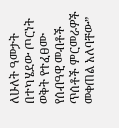ለሁለት ዓመታት በተካሄደው ጦርነት ወቅት የተፈፀሙ የሰብዓዊ መብቶች ጥሰቶች ምርመራዎች መቀጠል አለባቸው”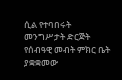ሲል የተባበሩት መንግሥታት ድርጅት የሰብዓዊ መብት ምክር ቤት ያቋቋመው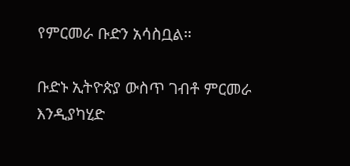የምርመራ ቡድን አሳስቧል።

ቡድኑ ኢትዮጵያ ውስጥ ገብቶ ምርመራ እንዲያካሂድ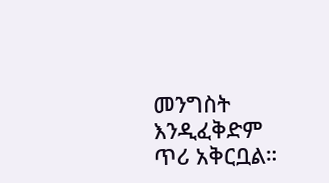መንግስት እንዲፈቅድም ጥሪ አቅርቧል።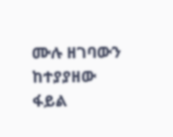ሙሉ ዘገባውን ከተያያዘው ፋይል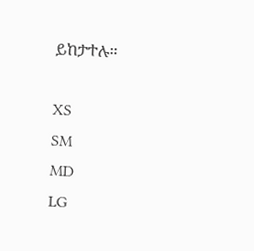ይከታተሉ።

XS
SM
MD
LG